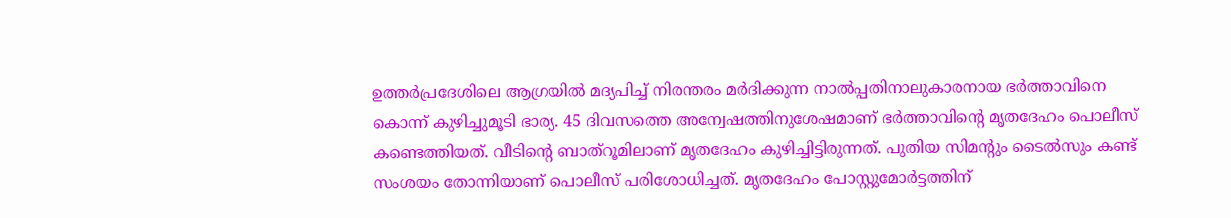ഉത്തര്‍പ്രദേശിലെ ആഗ്രയില്‍ മദ്യപിച്ച് നിരന്തരം മര്‍ദിക്കുന്ന നാല്‍പ്പതിനാലുകാരനായ ഭര്‍ത്താവിനെ കൊന്ന് കുഴിച്ചുമൂടി ഭാര്യ. 45 ദിവസത്തെ അന്വേഷത്തിനുശേഷമാണ് ഭര്‍ത്താവിന്റെ മൃതദേഹം പൊലീസ് കണ്ടെത്തിയത്. വീടിന്റെ ബാത്‌റൂമിലാണ് മൃതദേഹം കുഴിച്ചിട്ടിരുന്നത്. പുതിയ സിമന്റും ടൈല്‍സും കണ്ട് സംശയം തോന്നിയാണ് പൊലീസ് പരിശോധിച്ചത്. മൃതദേഹം പോസ്റ്റുമോര്‍ട്ടത്തിന്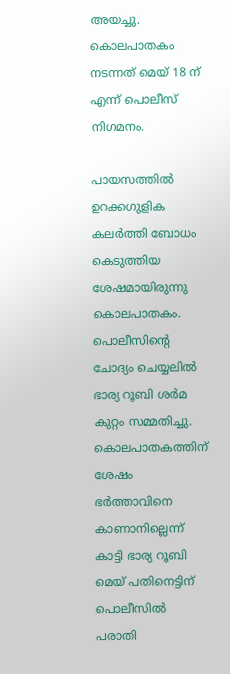അയച്ചു. കൊലപാതകം നടന്നത് മെയ് 18 ന് എന്ന് പൊലീസ് നിഗമനം.

പായസത്തില്‍ ഉറക്കഗുളിക കലര്‍ത്തി ബോധം കെടുത്തിയ ശേഷമായിരുന്നു കൊലപാതകം. പൊലീസിന്റെ ചോദ്യം ചെയ്യലില്‍ ഭാര്യ റൂബി ശര്‍മ കുറ്റം സമ്മതിച്ചു. കൊലപാതകത്തിന് ശേഷം ഭര്‍ത്താവിനെ കാണാനില്ലെന്ന് കാട്ടി ഭാര്യ റൂബി മെയ് പതിനെട്ടിന് പൊലീസില്‍ പരാതി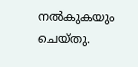നല്‍കുകയും ചെയ്തു.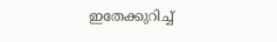ഇതേക്കുറിച്ച്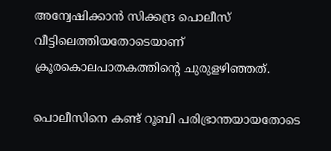അന്വേഷിക്കാന്‍ സിക്കന്ദ്ര പൊലീസ് വീട്ടിലെത്തിയതോടെയാണ് ക്രൂരകൊലപാതകത്തിന്റെ ചുരുളഴിഞ്ഞത്.

പൊലീസിനെ കണ്ട് റൂബി പരിഭ്രാന്തയായതോടെ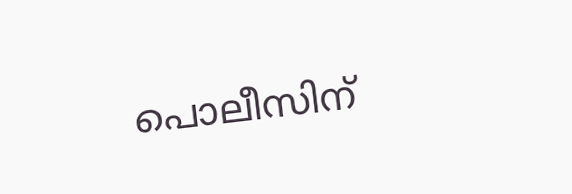പൊലീസിന്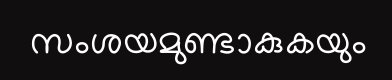സംശയമുണ്ടാകുകയും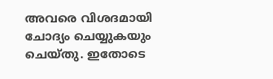അവരെ വിശദമായി ചോദ്യം ചെയ്യുകയും ചെയ്തു. ഇതോടെ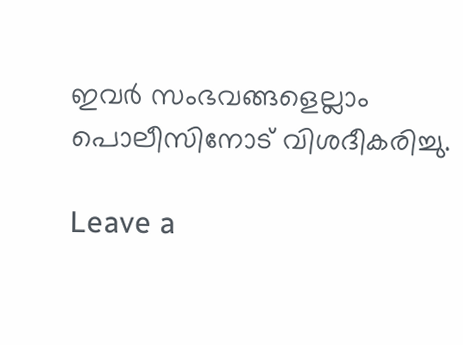ഇവര്‍ സംഭവങ്ങളെല്ലാം പൊലീസിനോട് വിശദീകരിച്ചു.

Leave a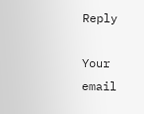Reply

Your email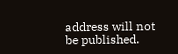address will not be published.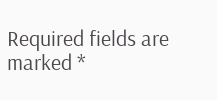Required fields are marked *